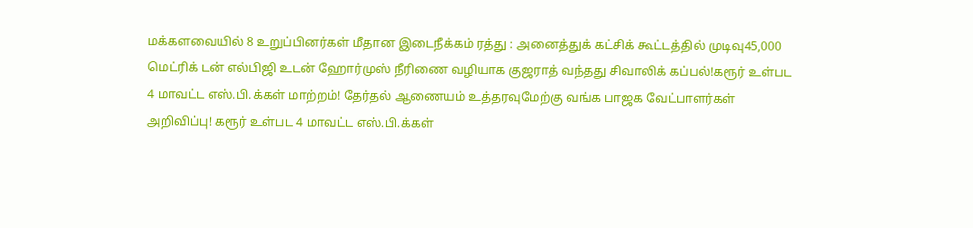மக்களவையில் 8 உறுப்பினர்கள் மீதான இடைநீக்கம் ரத்து : அனைத்துக் கட்சிக் கூட்டத்தில் முடிவு45,000 மெட்ரிக் டன் எல்பிஜி உடன் ஹோர்முஸ் நீரிணை வழியாக குஜராத் வந்தது சிவாலிக் கப்பல்!கரூர் உள்பட 4 மாவட்ட எஸ்.பி.க்கள் மாற்றம்! தேர்தல் ஆணையம் உத்தரவுமேற்கு வங்க பாஜக வேட்பாளர்கள் அறிவிப்பு! கரூர் உள்பட 4 மாவட்ட எஸ்.பி.க்கள்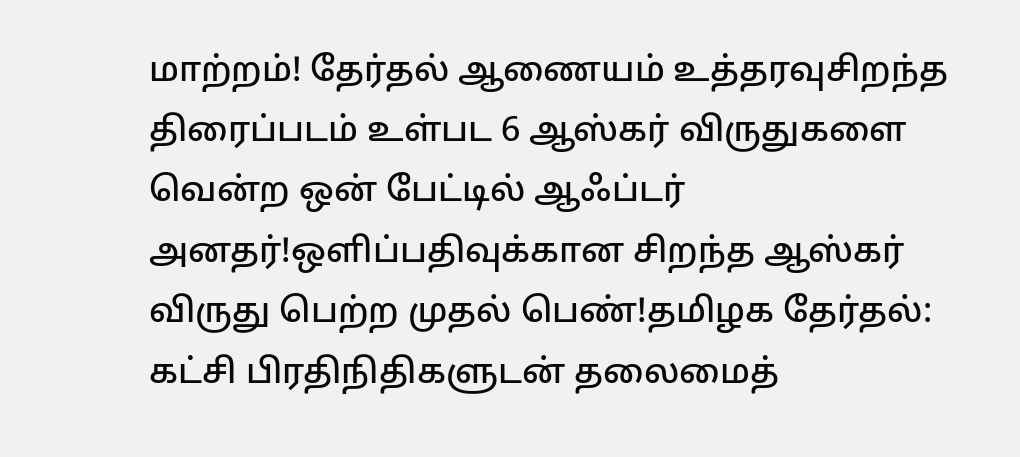மாற்றம்! தேர்தல் ஆணையம் உத்தரவுசிறந்த திரைப்படம் உள்பட 6 ஆஸ்கர் விருதுகளை வென்ற ஒன் பேட்டில் ஆஃப்டர் அனதர்!ஒளிப்பதிவுக்கான சிறந்த ஆஸ்கர் விருது பெற்ற முதல் பெண்!தமிழக தேர்தல்: கட்சி பிரதிநிதிகளுடன் தலைமைத்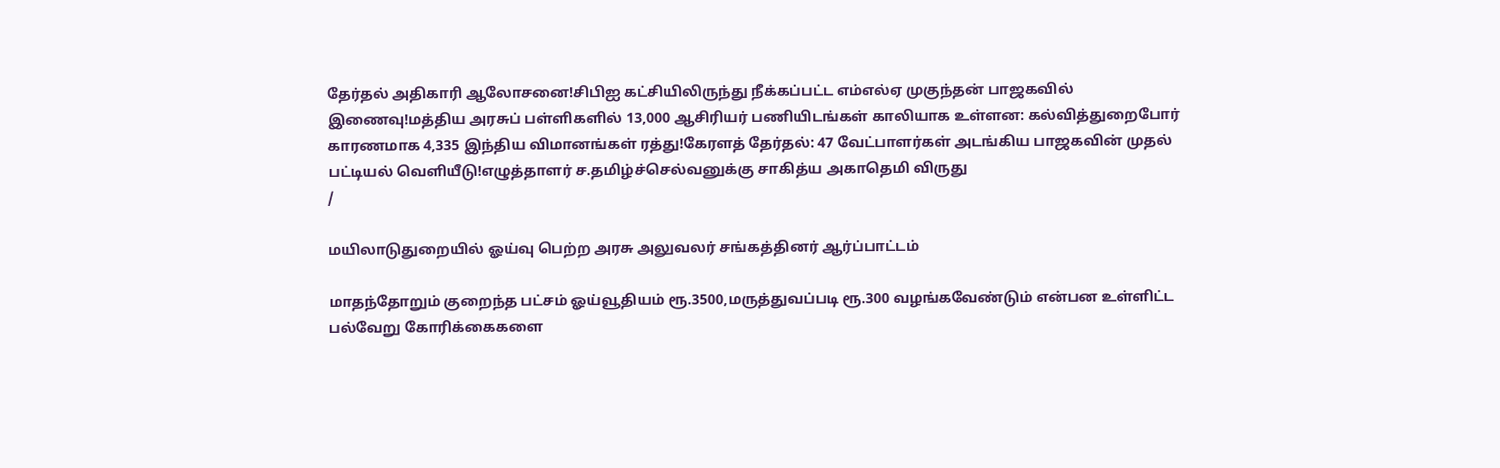தேர்தல் அதிகாரி ஆலோசனை!சிபிஐ கட்சியிலிருந்து நீக்கப்பட்ட எம்எல்ஏ முகுந்தன் பாஜகவில் இணைவு!மத்திய அரசுப் பள்ளிகளில் 13,000 ஆசிரியர் பணியிடங்கள் காலியாக உள்ளன: கல்வித்துறைபோர் காரணமாக 4,335 இந்திய விமானங்கள் ரத்து!கேரளத் தேர்தல்: 47 வேட்பாளர்கள் அடங்கிய பாஜகவின் முதல் பட்டியல் வெளியீடு!எழுத்தாளர் ச.தமிழ்ச்செல்வனுக்கு சாகித்ய அகாதெமி விருது
/

மயிலாடுதுறையில் ஓய்வு பெற்ற அரசு அலுவலர் சங்கத்தினர் ஆர்ப்பாட்டம்

மாதந்தோறும் குறைந்த பட்சம் ஓய்வூதியம் ரூ.3500,மருத்துவப்படி ரூ.300 வழங்கவேண்டும் என்பன உள்ளிட்ட பல்வேறு கோரிக்கைகளை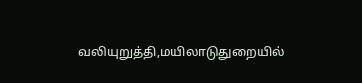வலியுறுத்தி,மயிலாடுதுறையில்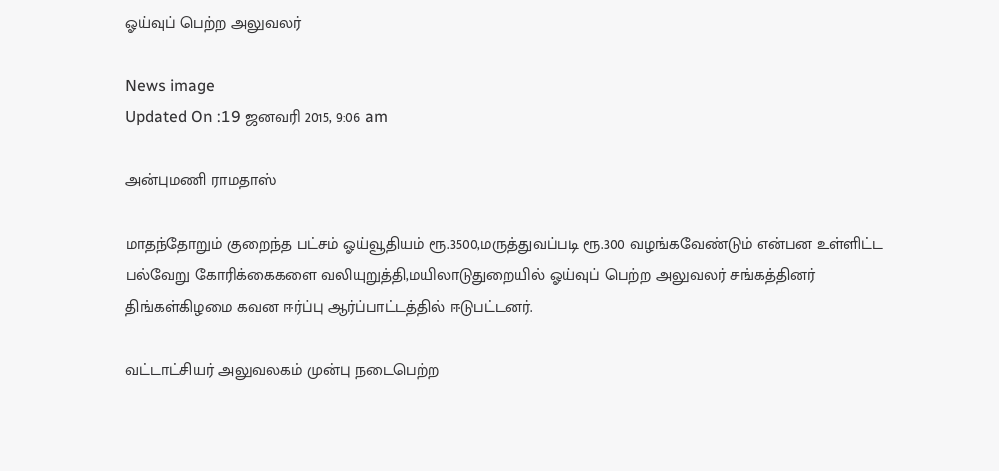ஓய்வுப் பெற்ற அலுவலர்

News image
Updated On :19 ஜனவரி 2015, 9:06 am

அன்புமணி ராமதாஸ்

மாதந்தோறும் குறைந்த பட்சம் ஓய்வூதியம் ரூ.3500,மருத்துவப்படி ரூ.300 வழங்கவேண்டும் என்பன உள்ளிட்ட பல்வேறு கோரிக்கைகளை வலியுறுத்தி,மயிலாடுதுறையில் ஓய்வுப் பெற்ற அலுவலர் சங்கத்தினர்  திங்கள்கிழமை கவன ஈர்ப்பு ஆர்ப்பாட்டத்தில் ஈடுபட்டனர்.

வட்டாட்சியர் அலுவலகம் முன்பு நடைபெற்ற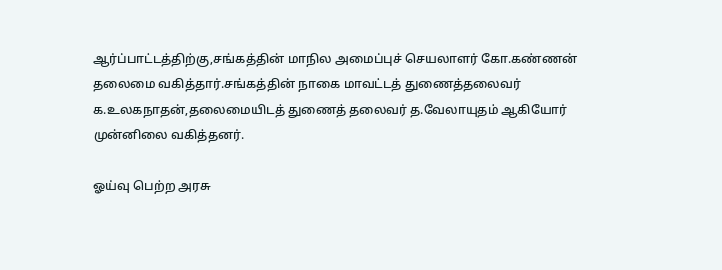ஆர்ப்பாட்டத்திற்கு,சங்கத்தின் மாநில அமைப்புச் செயலாளர் கோ.கண்ணன் தலைமை வகித்தார்.சங்கத்தின் நாகை மாவட்டத் துணைத்தலைவர் க.உலகநாதன்,தலைமையிடத் துணைத் தலைவர் த.வேலாயுதம் ஆகியோர் முன்னிலை வகித்தனர்.

ஓய்வு பெற்ற அரசு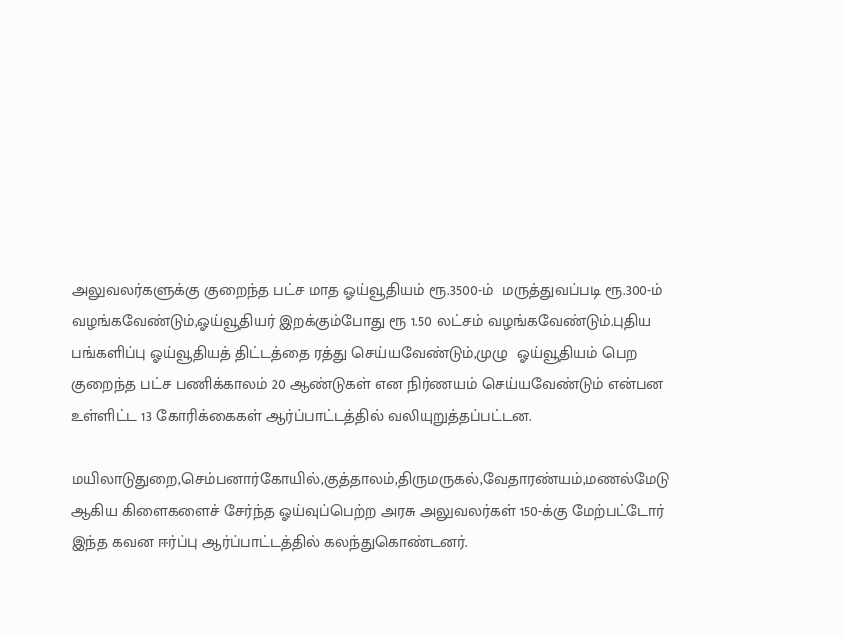அலுவலர்களுக்கு குறைந்த பட்ச மாத ஓய்வூதியம் ரூ.3500-ம்  மருத்துவப்படி ரூ.300-ம் வழங்கவேண்டும்,ஓய்வூதியர் இறக்கும்போது ரூ 1.50 லட்சம் வழங்கவேண்டும்.புதிய பங்களிப்பு ஓய்வூதியத் திட்டத்தை ரத்து செய்யவேண்டும்,முழு  ஓய்வூதியம் பெற குறைந்த பட்ச பணிக்காலம் 20 ஆண்டுகள் என நிர்ணயம் செய்யவேண்டும் என்பன உள்ளிட்ட 13 கோரிக்கைகள் ஆர்ப்பாட்டத்தில் வலியுறுத்தப்பட்டன.

மயிலாடுதுறை,செம்பனார்கோயில்,குத்தாலம்,திருமருகல்,வேதாரண்யம்,மணல்மேடு  ஆகிய கிளைகளைச் சேர்ந்த ஓய்வுப்பெற்ற அரசு அலுவலர்கள் 150-க்கு மேற்பட்டோர் இந்த கவன ஈர்ப்பு ஆர்ப்பாட்டத்தில் கலந்துகொண்டனர்.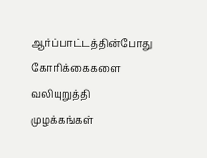ஆர்ப்பாட்டத்தின்போது கோரிக்கைகளை வலியுறுத்தி முழக்கங்கள்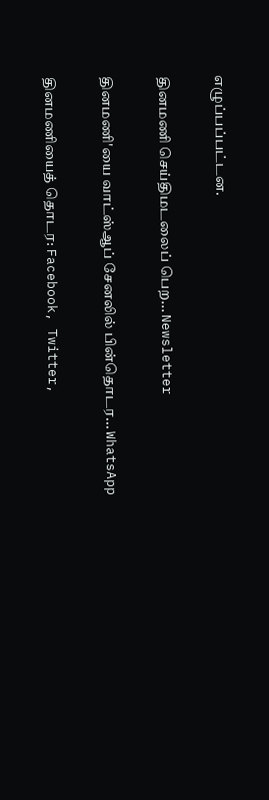எழுப்பப்பட்டன.

தினமணி செய்திமடலைப் பெற... Newsletter

தினமணி'யை வாட்ஸ்ஆப் சேனலில் பின்தொடர... WhatsApp

தினமணியைத் தொடர: Facebook, Twitter,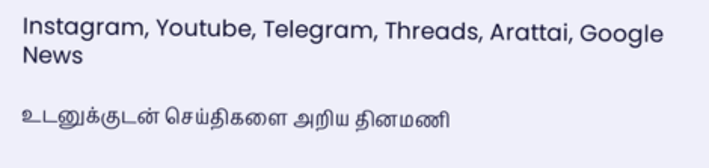Instagram, Youtube, Telegram, Threads, Arattai, Google News

உடனுக்குடன் செய்திகளை அறிய தினமணி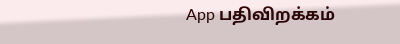App பதிவிறக்கம்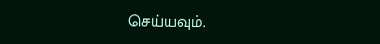செய்யவும்.